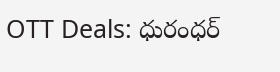OTT Deals: ధురంధర్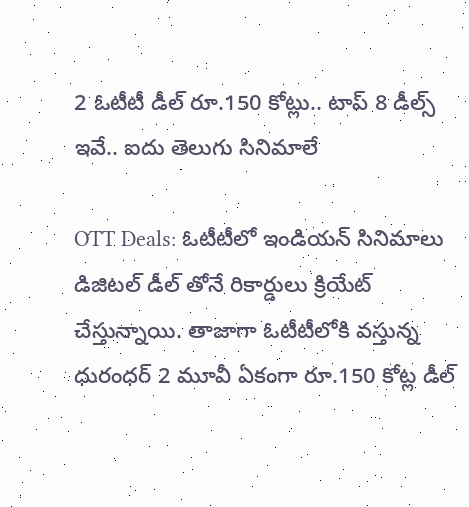2 ఓటీటీ డీల్ రూ.150 కోట్లు.. టాప్ 8 డీల్స్ ఇవే.. ఐదు తెలుగు సినిమాలే

OTT Deals: ఓటీటీలో ఇండియన్ సినిమాలు డిజిటల్ డీల్ తోనే రికార్డులు క్రియేట్ చేస్తున్నాయి. తాజాగా ఓటీటీలోకి వస్తున్న ధురంధర్ 2 మూవీ ఏకంగా రూ.150 కోట్ల డీల్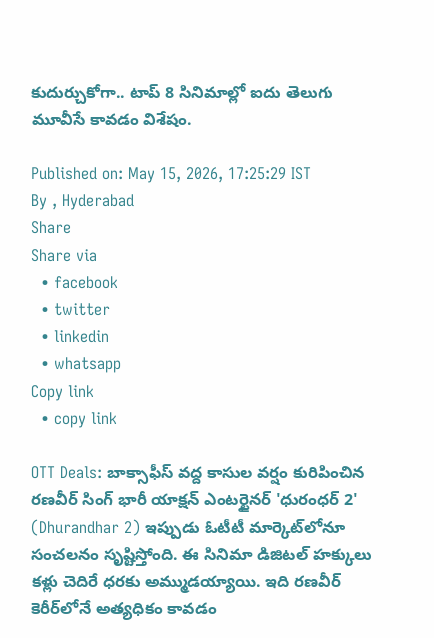కుదుర్చుకోగా.. టాప్ 8 సినిమాల్లో ఐదు తెలుగు మూవీసే కావడం విశేషం.

Published on: May 15, 2026, 17:25:29 IST
By , Hyderabad
Share
Share via
  • facebook
  • twitter
  • linkedin
  • whatsapp
Copy link
  • copy link

OTT Deals: బాక్సాఫీస్ వద్ద కాసుల వర్షం కురిపించిన రణవీర్ సింగ్ భారీ యాక్షన్ ఎంటర్టైనర్ 'ధురంధర్ 2' (Dhurandhar 2) ఇప్పుడు ఓటీటీ మార్కెట్‌లోనూ సంచలనం సృష్టిస్తోంది. ఈ సినిమా డిజిటల్ హక్కులు కళ్లు చెదిరే ధరకు అమ్ముడయ్యాయి. ఇది రణవీర్ కెరీర్‌లోనే అత్యధికం కావడం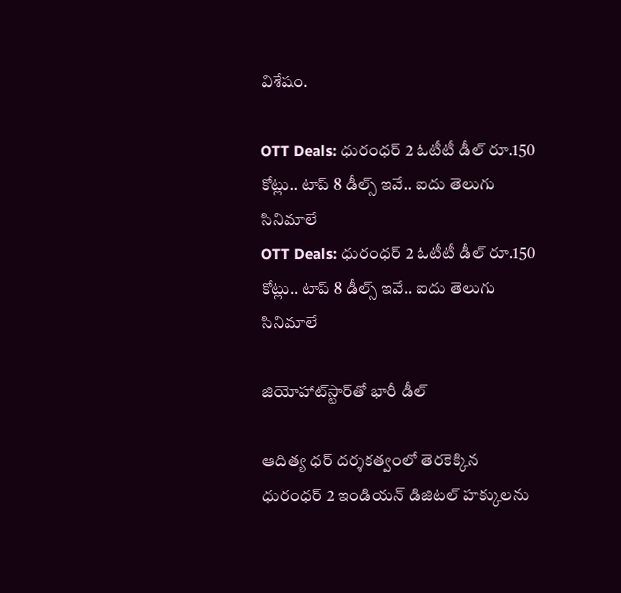విశేషం.

OTT Deals: ధురంధర్ 2 ఓటీటీ డీల్ రూ.150 కోట్లు.. టాప్ 8 డీల్స్ ఇవే.. ఐదు తెలుగు సినిమాలే
OTT Deals: ధురంధర్ 2 ఓటీటీ డీల్ రూ.150 కోట్లు.. టాప్ 8 డీల్స్ ఇవే.. ఐదు తెలుగు సినిమాలే

జియోహాట్‌స్టార్‌తో భారీ డీల్

ఆదిత్య ధర్ దర్శకత్వంలో తెరకెక్కిన ధురంధర్ 2 ఇండియన్ డిజిటల్ హక్కులను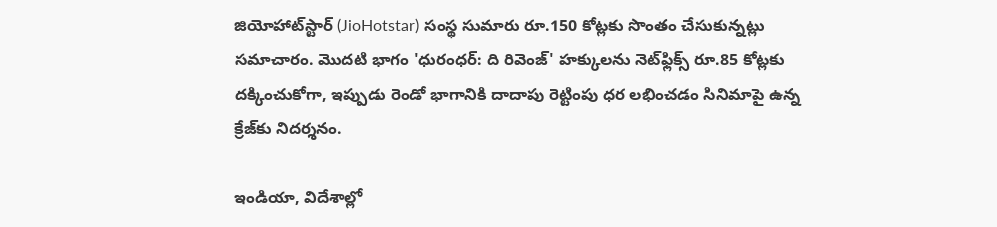జియోహాట్‌స్టార్ (JioHotstar) సంస్థ సుమారు రూ.150 కోట్లకు సొంతం చేసుకున్నట్లు సమాచారం. మొదటి భాగం 'ధురంధర్: ది రివెంజ్' హక్కులను నెట్‌ఫ్లిక్స్ రూ.85 కోట్లకు దక్కించుకోగా, ఇప్పుడు రెండో భాగానికి దాదాపు రెట్టింపు ధర లభించడం సినిమాపై ఉన్న క్రేజ్‌కు నిదర్శనం.

ఇండియా, విదేశాల్లో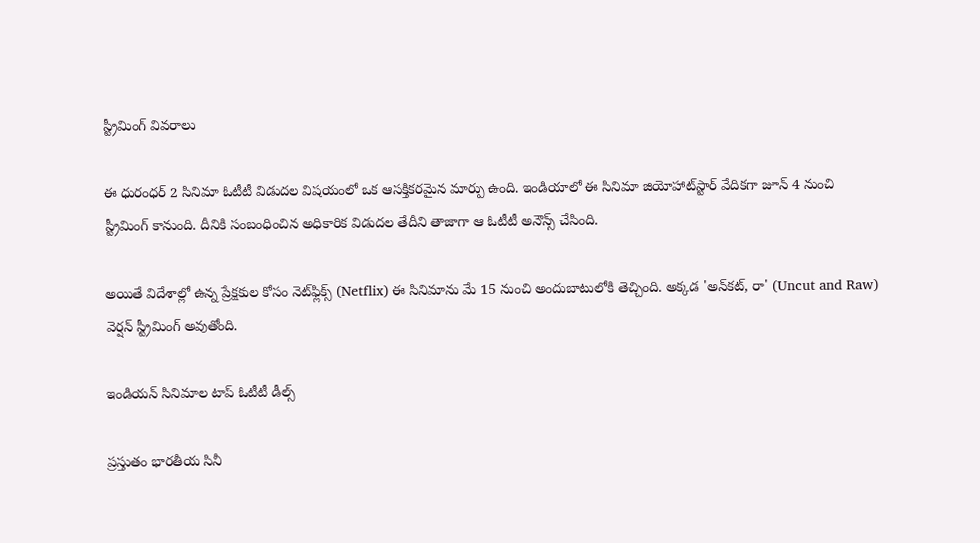స్ట్రీమింగ్ వివరాలు

ఈ ధురంధర్ 2 సినిమా ఓటీటీ విడుదల విషయంలో ఒక ఆసక్తికరమైన మార్పు ఉంది. ఇండియాలో ఈ సినిమా జియోహాట్‌స్టార్ వేదికగా జూన్ 4 నుంచి స్ట్రీమింగ్ కానుంది. దీనికి సంబంధించిన అధికారిక విడుదల తేదీని తాజాగా ఆ ఓటీటీ అనౌన్స్ చేసింది.

అయితే విదేశాల్లో ఉన్న ప్రేక్షకుల కోసం నెట్‌ఫ్లిక్స్ (Netflix) ఈ సినిమాను మే 15 నుంచి అందుబాటులోకి తెచ్చింది. అక్కడ 'అన్‌కట్, రా' (Uncut and Raw) వెర్షన్ స్ట్రీమింగ్ అవుతోంది.

ఇండియన్ సినిమాల టాప్ ఓటీటీ డీల్స్

ప్రస్తుతం భారతీయ సినీ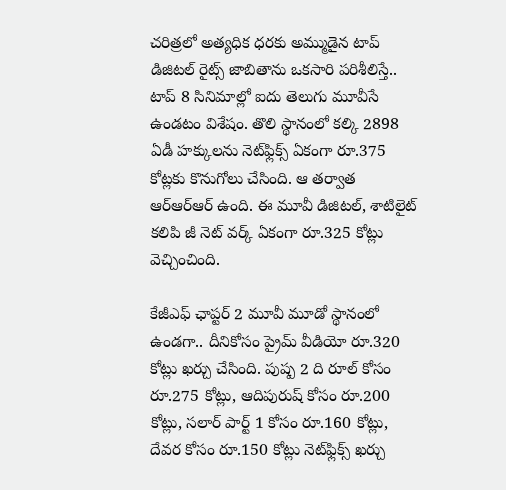చరిత్రలో అత్యధిక ధరకు అమ్ముడైన టాప్ డిజిటల్ రైట్స్ జాబితాను ఒకసారి పరిశీలిస్తే.. టాప్ 8 సినిమాల్లో ఐదు తెలుగు మూవీసే ఉండటం విశేషం. తొలి స్థానంలో కల్కి 2898 ఏడీ హక్కులను నెట్‌ఫ్లిక్స్ ఏకంగా రూ.375 కోట్లకు కొనుగోలు చేసింది. ఆ తర్వాత ఆర్ఆర్ఆర్ ఉంది. ఈ మూవీ డిజిటల్, శాటిలైట్ కలిపి జీ నెట్ వర్క్ ఏకంగా రూ.325 కోట్లు వెచ్చించింది.

కేజీఎఫ్ ఛాప్టర్ 2 మూవీ మూడో స్థానంలో ఉండగా.. దీనికోసం ప్రైమ్ వీడియో రూ.320 కోట్లు ఖర్చు చేసింది. పుష్ప 2 ది రూల్ కోసం రూ.275 కోట్లు, ఆదిపురుష్ కోసం రూ.200 కోట్లు, సలార్ పార్ట్ 1 కోసం రూ.160 కోట్లు, దేవర కోసం రూ.150 కోట్లు నెట్‌ఫ్లిక్స్ ఖర్చు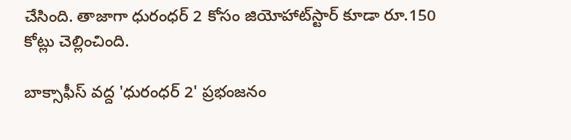చేసింది. తాజాగా ధురంధర్ 2 కోసం జియోహాట్‌స్టార్ కూడా రూ.150 కోట్లు చెల్లించింది.

బాక్సాఫీస్ వద్ద 'ధురంధర్ 2' ప్రభంజనం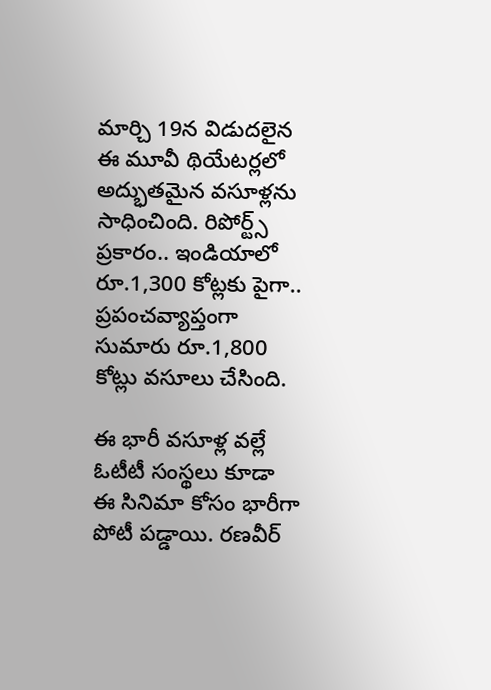మార్చి 19న విడుదలైన ఈ మూవీ థియేటర్లలో అద్భుతమైన వసూళ్లను సాధించింది. రిపోర్ట్స్ ప్రకారం.. ఇండియాలో రూ.1,300 కోట్లకు పైగా.. ప్రపంచవ్యాప్తంగా సుమారు రూ.1,800 కోట్లు వసూలు చేసింది.

ఈ భారీ వసూళ్ల వల్లే ఓటీటీ సంస్థలు కూడా ఈ సినిమా కోసం భారీగా పోటీ పడ్డాయి. రణవీర్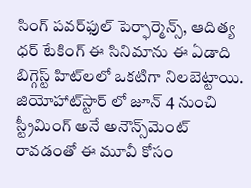సింగ్ పవర్‌ఫుల్ పెర్ఫార్మెన్స్, ఆదిత్య ధర్ టేకింగ్ ఈ సినిమాను ఈ ఏడాది బిగ్గెస్ట్ హిట్‌లలో ఒకటిగా నిలబెట్టాయి. జియోహాట్‌స్టార్ లో జూన్ 4 నుంచి స్ట్రీమింగ్ అనే అనౌన్స్‌మెంట్ రావడంతో ఈ మూవీ కోసం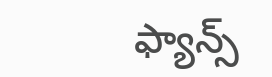ఫ్యాన్స్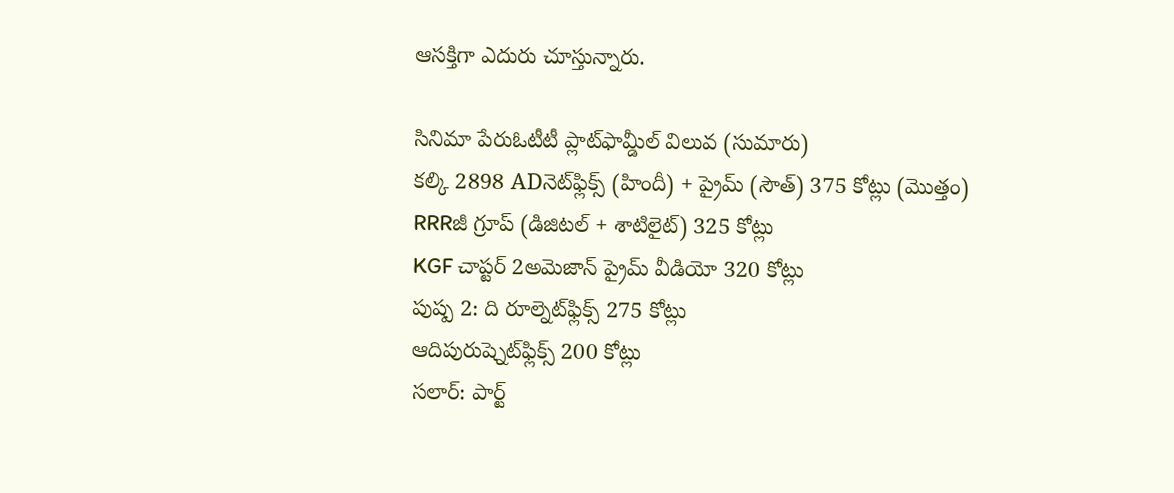ఆసక్తిగా ఎదురు చూస్తున్నారు.

సినిమా పేరుఓటీటీ ప్లాట్‌ఫామ్డీల్ విలువ (సుమారు)
కల్కి 2898 ADనెట్‌ఫ్లిక్స్ (హిందీ) + ప్రైమ్ (సౌత్) 375 కోట్లు (మొత్తం)
RRRజీ గ్రూప్ (డిజిటల్ + శాటిలైట్) 325 కోట్లు
KGF చాప్టర్ 2అమెజాన్ ప్రైమ్ వీడియో 320 కోట్లు
పుష్ప 2: ది రూల్నెట్‌ఫ్లిక్స్ 275 కోట్లు
ఆదిపురుష్నెట్‌ఫ్లిక్స్ 200 కోట్లు
సలార్: పార్ట్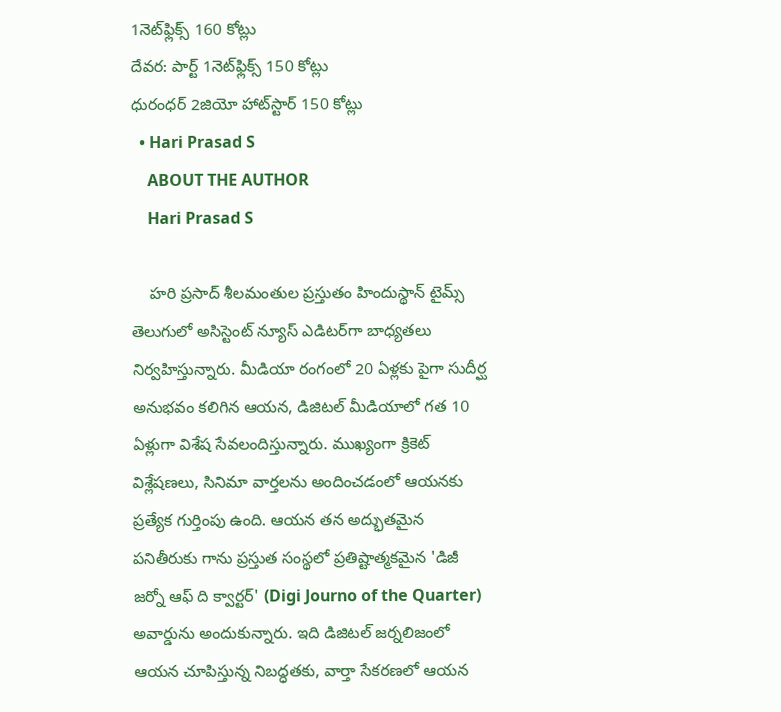1నెట్‌ఫ్లిక్స్ 160 కోట్లు
దేవర: పార్ట్ 1నెట్‌ఫ్లిక్స్ 150 కోట్లు
ధురంధర్ 2జియో హాట్‌స్టార్ 150 కోట్లు
  • Hari Prasad S
    ABOUT THE AUTHOR
    Hari Prasad S

    హరి ప్రసాద్ శీలమంతుల ప్రస్తుతం హిందుస్థాన్ టైమ్స్ తెలుగులో అసిస్టెంట్ న్యూస్ ఎడిటర్‌గా బాధ్యతలు నిర్వహిస్తున్నారు. మీడియా రంగంలో 20 ఏళ్లకు పైగా సుదీర్ఘ అనుభవం కలిగిన ఆయన, డిజిటల్ మీడియాలో గత 10 ఏళ్లుగా విశేష సేవలందిస్తున్నారు. ముఖ్యంగా క్రికెట్ విశ్లేషణలు, సినిమా వార్తలను అందించడంలో ఆయనకు ప్రత్యేక గుర్తింపు ఉంది. ఆయన తన అద్భుతమైన పనితీరుకు గాను ప్రస్తుత సంస్థలో ప్రతిష్టాత్మకమైన 'డిజీ జర్నో ఆఫ్ ది క్వార్టర్' (Digi Journo of the Quarter) అవార్డును అందుకున్నారు. ఇది డిజిటల్ జర్నలిజంలో ఆయన చూపిస్తున్న నిబద్ధతకు, వార్తా సేకరణలో ఆయన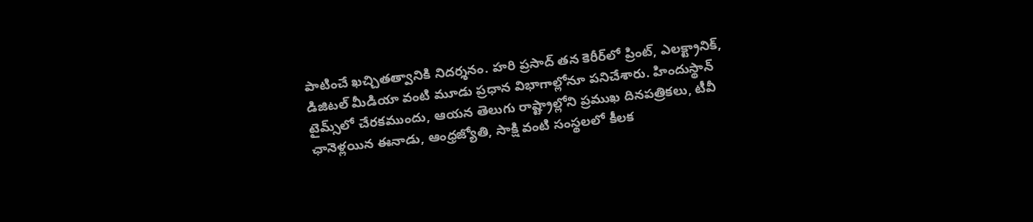పాటించే ఖచ్చితత్వానికి నిదర్శనం. హరి ప్రసాద్ తన కెరీర్‌లో ప్రింట్, ఎలక్ట్రానిక్, డిజిటల్ మీడియా వంటి మూడు ప్రధాన విభాగాల్లోనూ పనిచేశారు. హిందుస్థాన్ టైమ్స్‌లో చేరకముందు, ఆయన తెలుగు రాష్ట్రాల్లోని ప్రముఖ దినపత్రికలు, టీవీ ఛానెళ్లయిన ఈనాడు, ఆంధ్రజ్యోతి, సాక్షి వంటి సంస్థలలో కీలక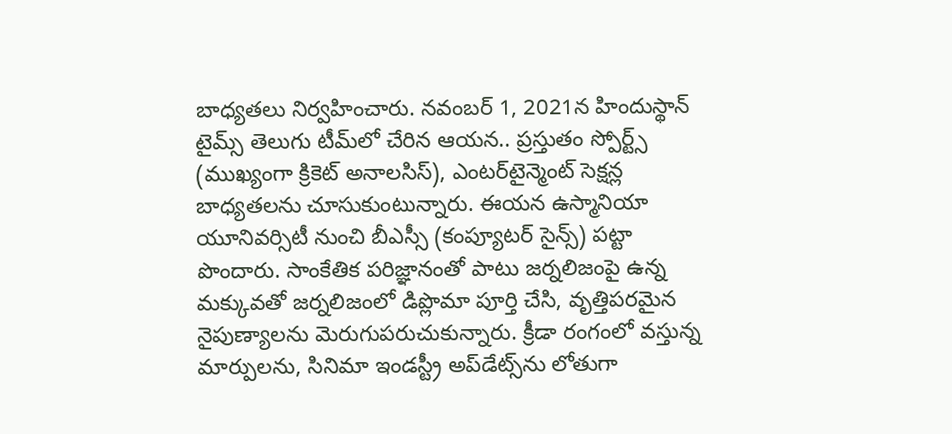బాధ్యతలు నిర్వహించారు. నవంబర్ 1, 2021న హిందుస్థాన్ టైమ్స్ తెలుగు టీమ్‌లో చేరిన ఆయన.. ప్రస్తుతం స్పోర్ట్స్ (ముఖ్యంగా క్రికెట్ అనాలసిస్), ఎంటర్‌టైన్మెంట్ సెక్షన్ల బాధ్యతలను చూసుకుంటున్నారు. ఈయన ఉస్మానియా యూనివర్సిటీ నుంచి బీఎస్సీ (కంప్యూటర్ సైన్స్) పట్టా పొందారు. సాంకేతిక పరిజ్ఞానంతో పాటు జర్నలిజంపై ఉన్న మక్కువతో జర్నలిజంలో డిప్లొమా పూర్తి చేసి, వృత్తిపరమైన నైపుణ్యాలను మెరుగుపరుచుకున్నారు. క్రీడా రంగంలో వస్తున్న మార్పులను, సినిమా ఇండస్ట్రీ అప్‌డేట్స్‌ను లోతుగా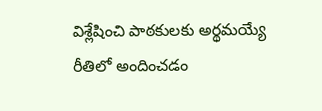విశ్లేషించి పాఠకులకు అర్థమయ్యే రీతిలో అందించడం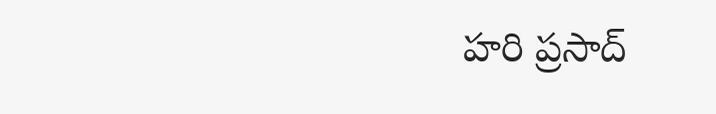హరి ప్రసాద్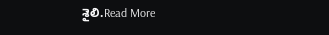శైలి.Read More